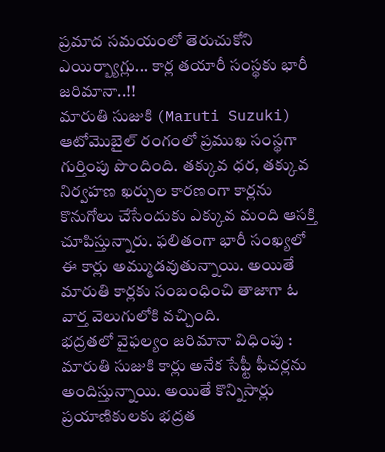ప్రమాద సమయంలో తెరుచుకోని ఎయిర్బ్యాగ్లు... కార్ల తయారీ సంస్థకు భారీ జరిమానా..!!
మారుతి సుజుకి (Maruti Suzuki) ఆటోమొబైల్ రంగంలో ప్రముఖ సంస్థగా గుర్తింపు పొందింది. తక్కువ ధర, తక్కువ నిర్వహణ ఖర్చుల కారణంగా కార్లను కొనుగోలు చేసేందుకు ఎక్కువ మంది ఆసక్తి చూపిస్తున్నారు. ఫలితంగా భారీ సంఖ్యలో ఈ కార్లు అమ్ముడవుతున్నాయి. అయితే మారుతి కార్లకు సంబంధించి తాజాగా ఓ వార్త వెలుగులోకి వచ్చింది.
భద్రతలో వైఫల్యం జరిమానా విధింపు : మారుతి సుజుకి కార్లు అనేక సేఫ్టీ ఫీచర్లను అందిస్తున్నాయి. అయితే కొన్నిసార్లు ప్రయాణికులకు భద్రత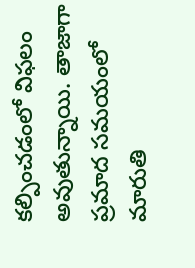కల్పించడంలో విఫలం అవుతున్నాయి. తాజాగా ప్రమాద సమయంలో మారుతి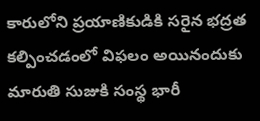కారులోని ప్రయాణికుడికి సరైన భద్రత కల్పించడంలో విఫలం అయినందుకు మారుతి సుజుకి సంస్థ భారీ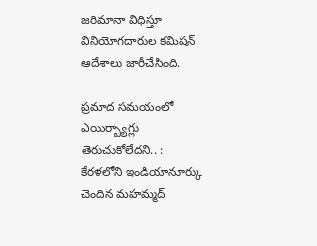జరిమానా విధిస్తూ వినియోగదారుల కమిషన్ ఆదేశాలు జారీచేసింది.

ప్రమాద సమయంలో ఎయిర్బ్యాగ్లు తెరుచుకోలేదని.. : కేరళలోని ఇండియానూర్కు చెందిన మహమ్మద్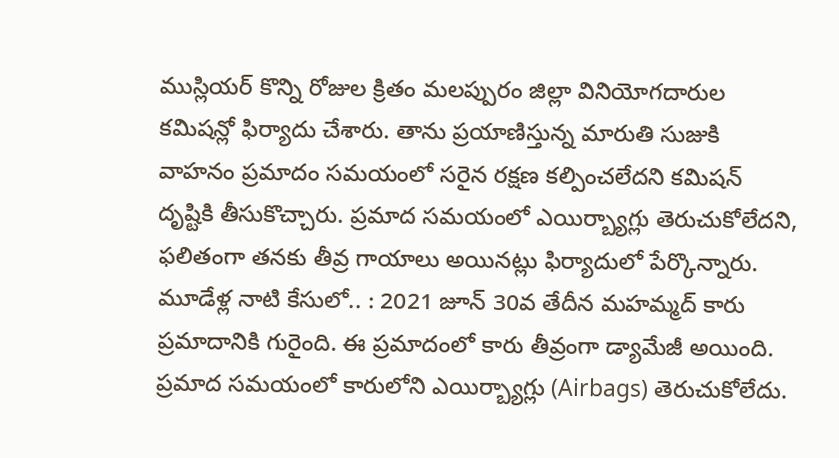ముస్లియర్ కొన్ని రోజుల క్రితం మలప్పురం జిల్లా వినియోగదారుల కమిషన్లో ఫిర్యాదు చేశారు. తాను ప్రయాణిస్తున్న మారుతి సుజుకి వాహనం ప్రమాదం సమయంలో సరైన రక్షణ కల్పించలేదని కమిషన్ దృష్టికి తీసుకొచ్చారు. ప్రమాద సమయంలో ఎయిర్బ్యాగ్లు తెరుచుకోలేదని, ఫలితంగా తనకు తీవ్ర గాయాలు అయినట్లు ఫిర్యాదులో పేర్కొన్నారు.
మూడేళ్ల నాటి కేసులో.. : 2021 జూన్ 30వ తేదీన మహమ్మద్ కారు ప్రమాదానికి గురైంది. ఈ ప్రమాదంలో కారు తీవ్రంగా డ్యామేజీ అయింది. ప్రమాద సమయంలో కారులోని ఎయిర్బ్యాగ్లు (Airbags) తెరుచుకోలేదు.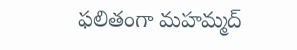ఫలితంగా మహమ్మద్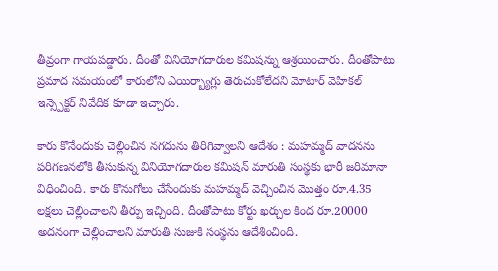తీవ్రంగా గాయపడ్డారు. దీంతో వినియోగదారుల కమిషన్ను ఆశ్రయించారు. దీంతోపాటు ప్రమాద సమయంలో కారులోని ఎయిర్బ్యాగ్లు తెరుచుకోలేదని మోటార్ వెహికల్ ఇన్స్పెక్టర్ నివేదిక కూడా ఇచ్చారు.

కారు కొనేందుకు చెల్లించిన నగదును తిరిగివ్వాలని ఆదేశం : మహమ్మద్ వాదనను పరిగణనలోకి తీసుకున్న వినియోగదారుల కమిషన్ మారుతి సంస్థకు భారీ జరిమానా విధించింది. కారు కొనుగోలు చేసేందుకు మహమ్మద్ వెచ్చించిన మొత్తం రూ.4.35 లక్షలు చెల్లించాలని తీర్పు ఇచ్చింది. దీంతోపాటు కోర్టు ఖర్చుల కింద రూ.20000 అదనంగా చెల్లించాలని మారుతి సుజుకి సంస్థను ఆదేశించింది.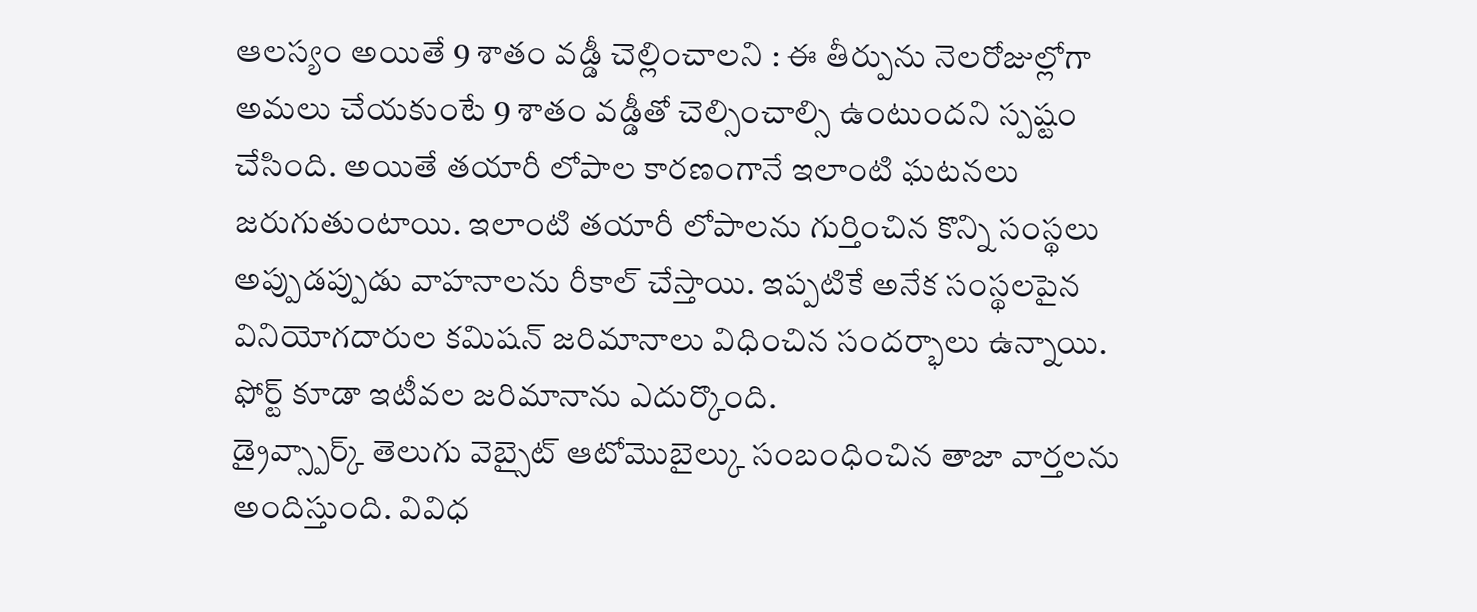ఆలస్యం అయితే 9 శాతం వడ్డీ చెల్లించాలని : ఈ తీర్పును నెలరోజుల్లోగా అమలు చేయకుంటే 9 శాతం వడ్డీతో చెల్సించాల్సి ఉంటుందని స్పష్టం చేసింది. అయితే తయారీ లోపాల కారణంగానే ఇలాంటి ఘటనలు జరుగుతుంటాయి. ఇలాంటి తయారీ లోపాలను గుర్తించిన కొన్ని సంస్థలు అప్పుడప్పుడు వాహనాలను రీకాల్ చేస్తాయి. ఇప్పటికే అనేక సంస్థలపైన వినియోగదారుల కమిషన్ జరిమానాలు విధించిన సందర్భాలు ఉన్నాయి. ఫోర్ట్ కూడా ఇటీవల జరిమానాను ఎదుర్కొంది.
డ్రైవ్స్పార్క్ తెలుగు వెబ్సైట్ ఆటోమొబైల్కు సంబంధించిన తాజా వార్తలను అందిస్తుంది. వివిధ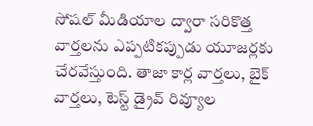సోషల్ మీడియాల ద్వారా సరికొత్త వార్తలను ఎప్పటికప్పుడు యూజర్లకు చేరవేస్తుంది. తాజా కార్ల వార్తలు, బైక్ వార్తలు, టెస్ట్ డ్రైవ్ రివ్యూల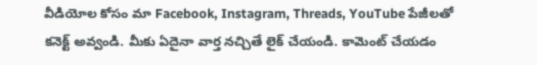వీడియోల కోసం మా Facebook, Instagram, Threads, YouTube పేజీలతో కనెక్ట్ అవ్వండి. మీకు ఏదైనా వార్త నచ్చితే లైక్ చేయండి. కామెంట్ చేయడం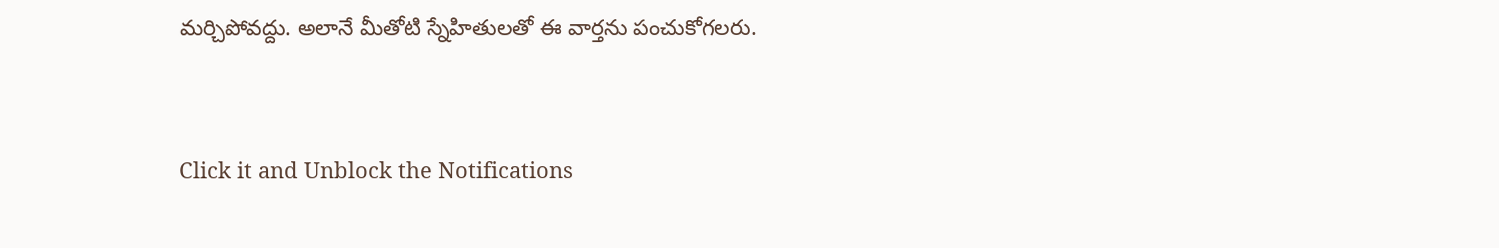మర్చిపోవద్దు. అలానే మీతోటి స్నేహితులతో ఈ వార్తను పంచుకోగలరు.


Click it and Unblock the Notifications